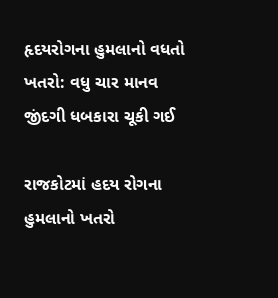હૃદયરોગના હુમલાનો વધતો ખતરો: વધુ ચાર માનવ જીંદગી ધબકારા ચૂકી ગઈ

રાજકોટમાં હદય રોગના હુમલાનો ખતરો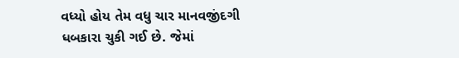વધ્યો હોય તેમ વધુ ચાર માનવજીંદગી ધબકારા ચુકી ગઈ છે. જેમાં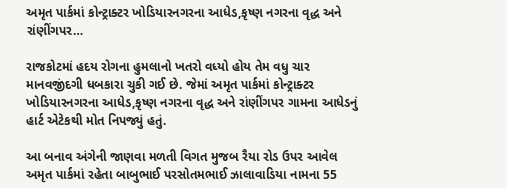અમૃત પાર્કમાં કોન્ટ્રાક્ટર ખોડિયારનગરના આધેડ,કૃષ્ણ નગરના વૃદ્ધ અને રાંણીંગપર…

રાજકોટમાં હદય રોગના હુમલાનો ખતરો વધ્યો હોય તેમ વધુ ચાર માનવજીંદગી ધબકારા ચુકી ગઈ છે. જેમાં અમૃત પાર્કમાં કોન્ટ્રાક્ટર ખોડિયારનગરના આધેડ,કૃષ્ણ નગરના વૃદ્ધ અને રાંણીંગપર ગામના આધેડનું હાર્ટ એટેકથી મોત નિપજ્યું હતું.

આ બનાવ અંગેની જાણવા મળતી વિગત મુજબ રૈયા રોડ ઉપર આવેલ અમૃત પાર્કમાં રહેતા બાબુભાઈ પરસોતમભાઈ ઝાલાવાડિયા નામના 55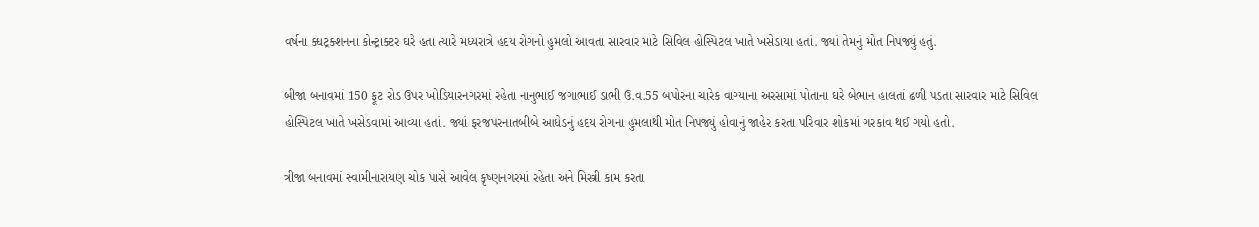વર્ષના ક્ધટ્રક્શનના કોન્ટ્રાક્ટર ઘરે હતા ત્યારે મધ્યરાત્રે હદય રોગનો હુમલો આવતા સારવાર માટે સિવિલ હોસ્પિટલ ખાતે ખસેડાયા હતાં. જ્યાં તેમનું મોત નિપજ્યું હતું.

બીજા બનાવમાં 150 ફૂટ રોડ ઉપર ખોડિયારનગરમાં રહેતા નાનુભાઈ જગાભાઈ ડાભી ઉ.વ.55 બપોરના ચારેક વાગ્યાના અરસામાં પોતાના ઘરે બેભાન હાલતાં ઢળી પડતા સારવાર માટે સિવિલ હોસ્પિટલ ખાતે ખસેડવામાં આવ્યા હતાં. જ્યાં ફરજપરનાતબીબે આધેડનું હદય રોગના હુમલાથી મોત નિપજ્યું હોવાનું જાહેર કરતા પરિવાર શોકમાં ગરકાવ થઈ ગયો હતો.

ત્રીજા બનાવમાં સ્વામીનારાયણ ચોક પાસે આવેલ કૃષ્ણનગરમાં રહેતા અને મિસ્ત્રી કામ કરતા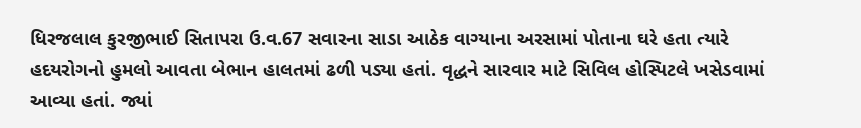ધિરજલાલ કુરજીભાઈ સિતાપરા ઉ.વ.67 સવારના સાડા આઠેક વાગ્યાના અરસામાં પોતાના ઘરે હતા ત્યારે હદયરોગનો હુમલો આવતા બેભાન હાલતમાં ઢળી પડ્યા હતાં. વૃદ્ધને સારવાર માટે સિવિલ હોસ્પિટલે ખસેડવામાં આવ્યા હતાં. જ્યાં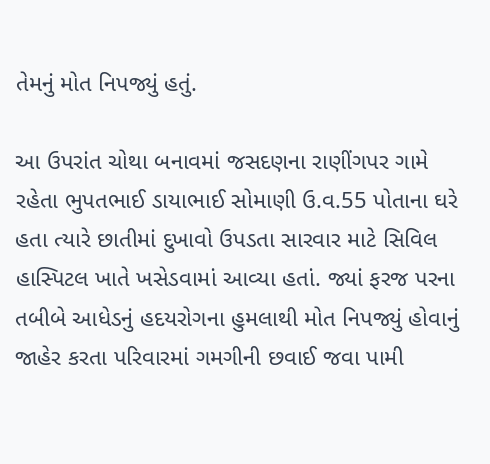તેમનું મોત નિપજ્યું હતું.

આ ઉપરાંત ચોથા બનાવમાં જસદણના રાણીંગપર ગામે રહેતા ભુપતભાઈ ડાયાભાઈ સોમાણી ઉ.વ.55 પોતાના ઘરે હતા ત્યારે છાતીમાં દુખાવો ઉપડતા સારવાર માટે સિવિલ હાસ્પિટલ ખાતે ખસેડવામાં આવ્યા હતાં. જ્યાં ફરજ પરના તબીબે આધેડનું હદયરોગના હુમલાથી મોત નિપજ્યું હોવાનું જાહેર કરતા પરિવારમાં ગમગીની છવાઈ જવા પામી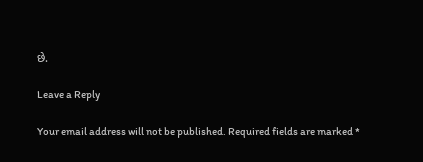છે.

Leave a Reply

Your email address will not be published. Required fields are marked *